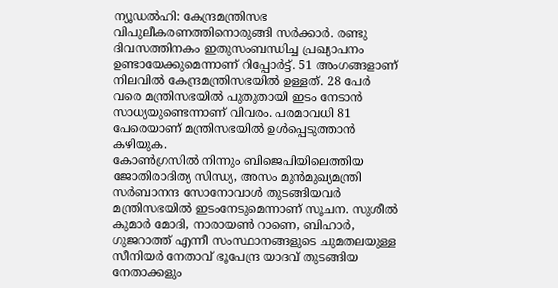ന്യൂഡൽഹി: കേന്ദ്രമന്ത്രിസഭ വിപുലീകരണത്തിനൊരുങ്ങി സർക്കാർ. രണ്ടു ദിവസത്തിനകം ഇതുസംബന്ധിച്ച പ്രഖ്യാപനം ഉണ്ടായേക്കുമെന്നാണ് റിപ്പോർട്ട്. 51 അംഗങ്ങളാണ് നിലവിൽ കേന്ദ്രമന്ത്രിസഭയിൽ ഉള്ളത്. 28 പേർ വരെ മന്ത്രിസഭയിൽ പുതുതായി ഇടം നേടാൻ സാധ്യയുണ്ടെന്നാണ് വിവരം. പരമാവധി 81 പേരെയാണ് മന്ത്രിസഭയിൽ ഉൾപ്പെടുത്താൻ കഴിയുക.
കോൺഗ്രസിൽ നിന്നും ബിജെപിയിലെത്തിയ ജോതിരാദിത്യ സിന്ധ്യ, അസം മുൻമുഖ്യമന്ത്രി സർബാനന്ദ സോനോവാൾ തുടങ്ങിയവർ മന്ത്രിസഭയിൽ ഇടംനേടുമെന്നാണ് സൂചന. സുശീൽ കുമാർ മോദി, നാരായൺ റാണെ, ബിഹാർ, ഗുജറാത്ത് എന്നീ സംസ്ഥാനങ്ങളുടെ ചുമതലയുള്ള സീനിയർ നേതാവ് ഭൂപേന്ദ്ര യാദവ് തുടങ്ങിയ നേതാക്കളും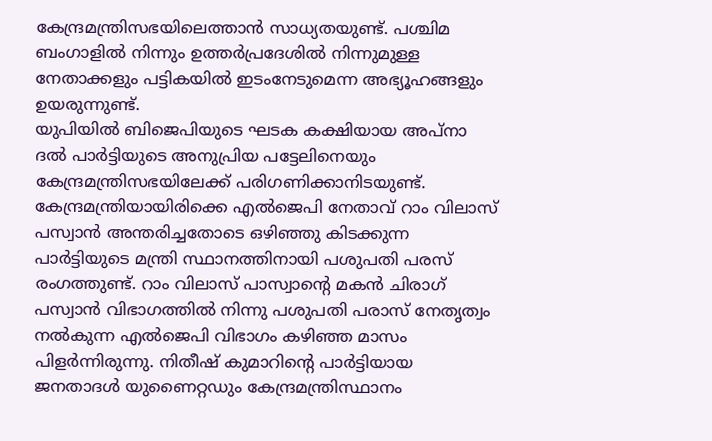കേന്ദ്രമന്ത്രിസഭയിലെത്താൻ സാധ്യതയുണ്ട്. പശ്ചിമ ബംഗാളിൽ നിന്നും ഉത്തർപ്രദേശിൽ നിന്നുമുള്ള നേതാക്കളും പട്ടികയിൽ ഇടംനേടുമെന്ന അഭ്യൂഹങ്ങളും ഉയരുന്നുണ്ട്.
യുപിയിൽ ബിജെപിയുടെ ഘടക കക്ഷിയായ അപ്നാ ദൽ പാർട്ടിയുടെ അനുപ്രിയ പട്ടേലിനെയും കേന്ദ്രമന്ത്രിസഭയിലേക്ക് പരിഗണിക്കാനിടയുണ്ട്. കേന്ദ്രമന്ത്രിയായിരിക്കെ എൽജെപി നേതാവ് റാം വിലാസ് പസ്വാൻ അന്തരിച്ചതോടെ ഒഴിഞ്ഞു കിടക്കുന്ന പാർട്ടിയുടെ മന്ത്രി സ്ഥാനത്തിനായി പശുപതി പരസ് രംഗത്തുണ്ട്. റാം വിലാസ് പാസ്വാന്റെ മകൻ ചിരാഗ് പസ്വാൻ വിഭാഗത്തിൽ നിന്നു പശുപതി പരാസ് നേതൃത്വം നൽകുന്ന എൽജെപി വിഭാഗം കഴിഞ്ഞ മാസം പിളർന്നിരുന്നു. നിതീഷ് കുമാറിന്റെ പാർട്ടിയായ ജനതാദൾ യുണൈറ്റഡും കേന്ദ്രമന്ത്രിസ്ഥാനം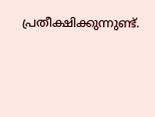പ്രതീക്ഷിക്കുന്നുണ്ട്.